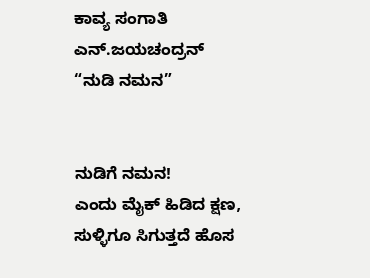ಕಾವ್ಯ ಸಂಗಾತಿ
ಎನ್.ಜಯಚಂದ್ರನ್
“ನುಡಿ ನಮನ”


ನುಡಿಗೆ ನಮನ!
ಎಂದು ಮೈಕ್ ಹಿಡಿದ ಕ್ಷಣ,
ಸುಳ್ಳಿಗೂ ಸಿಗುತ್ತದೆ ಹೊಸ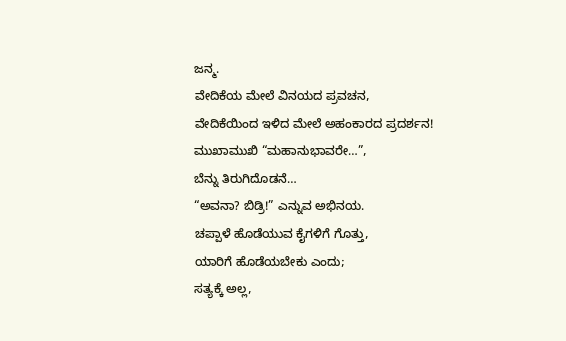ಜನ್ಮ.
ವೇದಿಕೆಯ ಮೇಲೆ ವಿನಯದ ಪ್ರವಚನ,
ವೇದಿಕೆಯಿಂದ ಇಳಿದ ಮೇಲೆ ಅಹಂಕಾರದ ಪ್ರದರ್ಶನ!
ಮುಖಾಮುಖಿ “ಮಹಾನುಭಾವರೇ…”,
ಬೆನ್ನು ತಿರುಗಿದೊಡನೆ…
“ಅವನಾ? ಬಿಡ್ರಿ!” ಎನ್ನುವ ಅಭಿನಯ.
ಚಪ್ಪಾಳೆ ಹೊಡೆಯುವ ಕೈಗಳಿಗೆ ಗೊತ್ತು,
ಯಾರಿಗೆ ಹೊಡೆಯಬೇಕು ಎಂದು;
ಸತ್ಯಕ್ಕೆ ಅಲ್ಲ,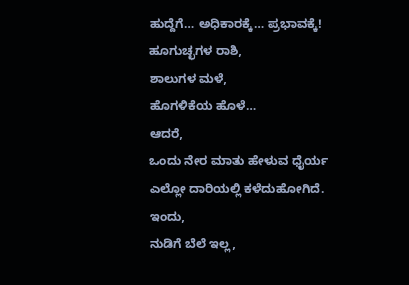ಹುದ್ದೆಗೆ… ಅಧಿಕಾರಕ್ಕೆ… ಪ್ರಭಾವಕ್ಕೆ!
ಹೂಗುಚ್ಛಗಳ ರಾಶಿ,
ಶಾಲುಗಳ ಮಳೆ,
ಹೊಗಳಿಕೆಯ ಹೊಳೆ…
ಆದರೆ,
ಒಂದು ನೇರ ಮಾತು ಹೇಳುವ ಧೈರ್ಯ
ಎಲ್ಲೋ ದಾರಿಯಲ್ಲಿ ಕಳೆದುಹೋಗಿದೆ.
ಇಂದು,
ನುಡಿಗೆ ಬೆಲೆ ಇಲ್ಲ,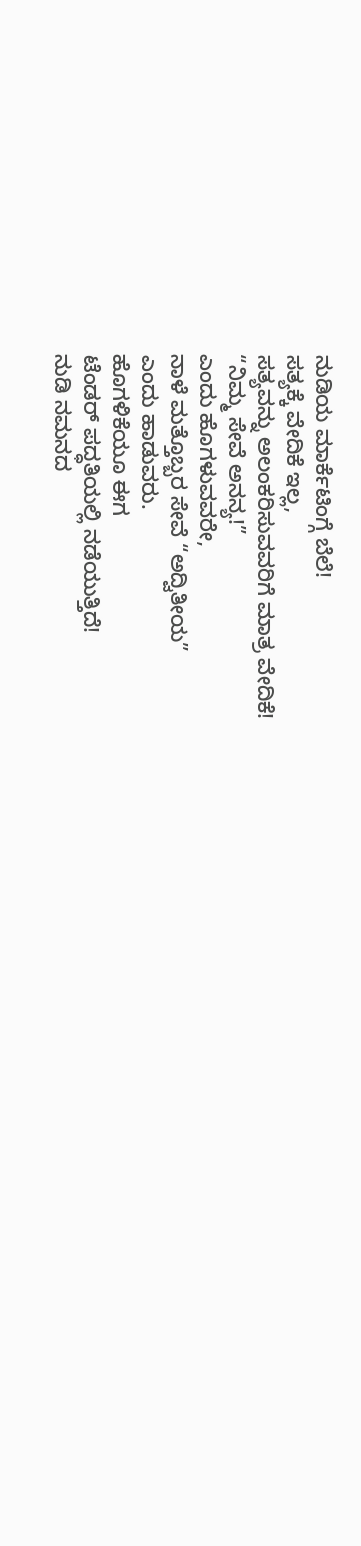ನುಡಿಯ ಮಾರ್ಕೆಟಿಂಗ್ಗೆ ಬೆಲೆ!
ಸತ್ಯಕ್ಕೆ ವೇದಿಕೆ ಇಲ್ಲ,
ಸತ್ಯವನ್ನು ಅಲಂಕರಿಸುವವರಿಗೆ ಮಾತ್ರ ವೇದಿಕೆ!
“ನಿಮ್ಮ ಸೇವೆ ಅನನ್ಯ!”
ಎಂದು ಹೊಗಳುವವರೇ,
ನಾಳೆ ಮತ್ತೊಬ್ಬರ ಸೇವೆ “ಅದ್ವಿತೀಯ”
ಎಂದು ಹಾಡುವರು.
ಹೊಗಳಿಕೆಯೂ ಈಗ
ಟೆಂಡರ್ ಪದ್ಧತಿಯಲ್ಲಿ ನಡೆಯುತ್ತಿದೆ!
ನುಡಿ ನಮನದ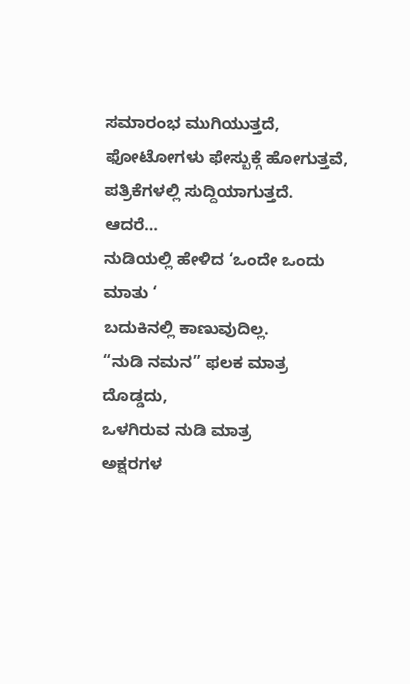ಸಮಾರಂಭ ಮುಗಿಯುತ್ತದೆ,
ಫೋಟೋಗಳು ಫೇಸ್ಬುಕ್ಗೆ ಹೋಗುತ್ತವೆ,
ಪತ್ರಿಕೆಗಳಲ್ಲಿ ಸುದ್ದಿಯಾಗುತ್ತದೆ.
ಆದರೆ…
ನುಡಿಯಲ್ಲಿ ಹೇಳಿದ ‘ಒಂದೇ ಒಂದು ಮಾತು ‘
ಬದುಕಿನಲ್ಲಿ ಕಾಣುವುದಿಲ್ಲ.
“ನುಡಿ ನಮನ” ಫಲಕ ಮಾತ್ರ ದೊಡ್ಡದು,
ಒಳಗಿರುವ ನುಡಿ ಮಾತ್ರ
ಅಕ್ಷರಗಳ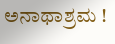ಅನಾಥಾಶ್ರಮ !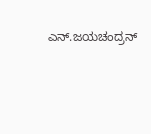ಎನ್.ಜಯಚಂದ್ರನ್